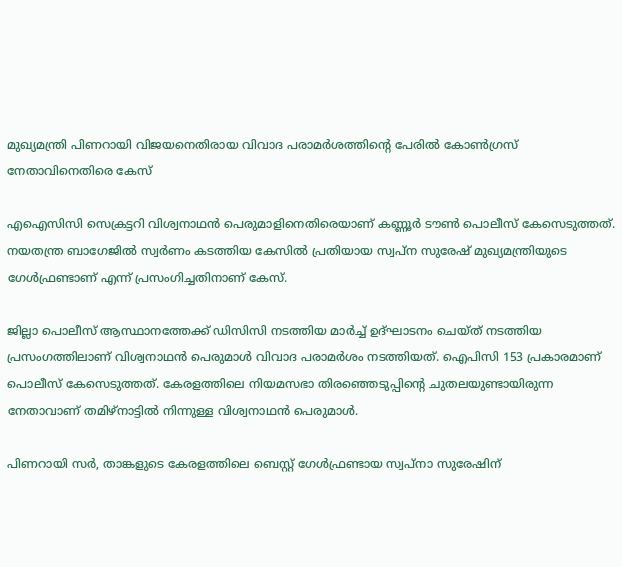മുഖ്യമന്ത്രി പിണറായി വിജയനെതിരായ വിവാദ പരാമര്‍ശത്തിന്റെ പേരില്‍ കോണ്‍ഗ്രസ് നേതാവിനെതിരെ കേസ്

എഐസിസി സെക്രട്ടറി വിശ്വനാഥന്‍ പെരുമാളിനെതിരെയാണ് കണ്ണൂര്‍ ടൗണ്‍ പൊലീസ് കേസെടുത്തത്. നയതന്ത്ര ബാഗേജില്‍ സ്വര്‍ണം കടത്തിയ കേസില്‍ പ്രതിയായ സ്വപ്ന സുരേഷ് മുഖ്യമന്ത്രിയുടെ ഗേള്‍ഫ്രണ്ടാണ് എന്ന് പ്രസംഗിച്ചതിനാണ് കേസ്.

ജില്ലാ പൊലീസ് ആസ്ഥാനത്തേക്ക് ഡിസിസി നടത്തിയ മാര്‍ച്ച് ഉദ്ഘാടനം ചെയ്ത് നടത്തിയ പ്രസംഗത്തിലാണ് വിശ്വനാഥന്‍ പെരുമാള്‍ വിവാദ പരാമര്‍ശം നടത്തിയത്. ഐപിസി 153 പ്രകാരമാണ് പൊലീസ് കേസെടുത്തത്. കേരളത്തിലെ നിയമസഭാ തിരഞ്ഞെടുപ്പിന്റെ ചുതലയുണ്ടായിരുന്ന നേതാവാണ് തമിഴ്‌നാട്ടില്‍ നിന്നുള്ള വിശ്വനാഥന്‍ പെരുമാള്‍.

പിണറായി സര്‍, താങ്കളുടെ കേരളത്തിലെ ബെസ്റ്റ് ഗേള്‍ഫ്രണ്ടായ സ്വപ്നാ സുരേഷിന്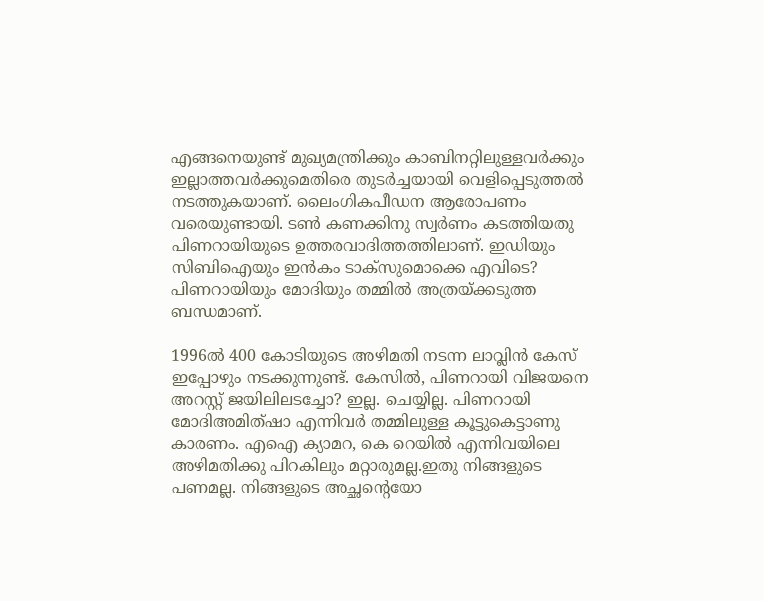എങ്ങനെയുണ്ട് മുഖ്യമന്ത്രിക്കും കാബിനറ്റിലുള്ളവര്‍ക്കും ഇല്ലാത്തവര്‍ക്കുമെതിരെ തുടര്‍ച്ചയായി വെളിപ്പെടുത്തല്‍ നടത്തുകയാണ്. ലൈംഗികപീഡന ആരോപണം വരെയുണ്ടായി. ടണ്‍ കണക്കിനു സ്വര്‍ണം കടത്തിയതു പിണറായിയുടെ ഉത്തരവാദിത്തത്തിലാണ്. ഇഡിയും സിബിഐയും ഇന്‍കം ടാക്‌സുമൊക്കെ എവിടെ? പിണറായിയും മോദിയും തമ്മില്‍ അത്രയ്ക്കടുത്ത ബന്ധമാണ്.

1996ല്‍ 400 കോടിയുടെ അഴിമതി നടന്ന ലാവ്ലിന്‍ കേസ് ഇപ്പോഴും നടക്കുന്നുണ്ട്. കേസില്‍, പിണറായി വിജയനെ അറസ്റ്റ് ജയിലിലടച്ചോ? ഇല്ല. ചെയ്യില്ല. പിണറായി മോദിഅമിത്ഷാ എന്നിവര്‍ തമ്മിലുള്ള കൂട്ടുകെട്ടാണു കാരണം. എഐ ക്യാമറ, കെ റെയില്‍ എന്നിവയിലെ അഴിമതിക്കു പിറകിലും മറ്റാരുമല്ല.ഇതു നിങ്ങളുടെ പണമല്ല. നിങ്ങളുടെ അച്ഛന്റെയോ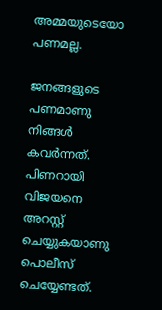അമ്മയുടെയോ പണമല്ല.

ജനങ്ങളുടെ പണമാണു നിങ്ങള്‍ കവര്‍ന്നത്. പിണറായി വിജയനെ അറസ്റ്റ് ചെയ്യുകയാണു പൊലീസ് ചെയ്യേണ്ടത്.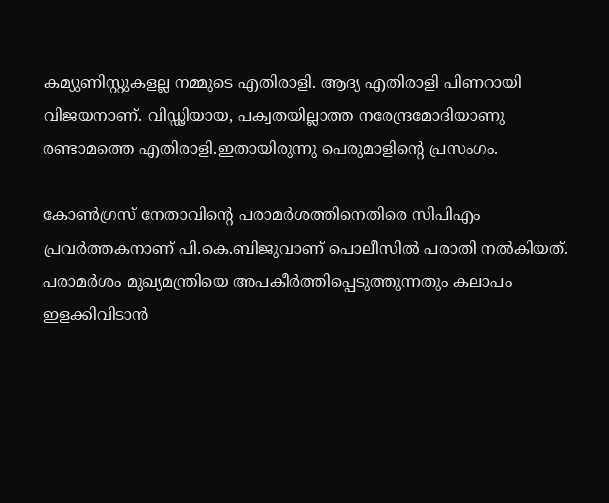കമ്യുണിസ്റ്റുകളല്ല നമ്മുടെ എതിരാളി. ആദ്യ എതിരാളി പിണറായി വിജയനാണ്. വിഡ്ഢിയായ, പക്വതയില്ലാത്ത നരേന്ദ്രമോദിയാണു രണ്ടാമത്തെ എതിരാളി.ഇതായിരുന്നു പെരുമാളിന്റെ പ്രസംഗം.

കോണ്‍ഗ്രസ് നേതാവിന്റെ പരാമര്‍ശത്തിനെതിരെ സിപിഎം പ്രവര്‍ത്തകനാണ് പി.കെ.ബിജുവാണ് പൊലീസില്‍ പരാതി നല്‍കിയത്. പരാമര്‍ശം മുഖ്യമന്ത്രിയെ അപകീര്‍ത്തിപ്പെടുത്തുന്നതും കലാപം ഇളക്കിവിടാന്‍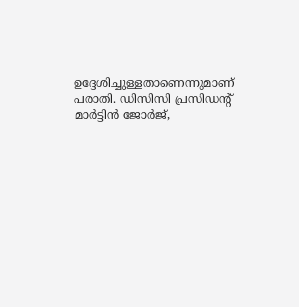ഉദ്ദേശിച്ചുള്ളതാണെന്നുമാണ് പരാതി. ഡിസിസി പ്രസിഡന്റ് മാര്‍ട്ടിന്‍ ജോര്‍ജ്,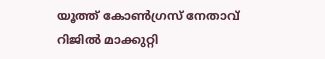യൂത്ത് കോണ്‍ഗ്രസ് നേതാവ് റിജില്‍ മാക്കുറ്റി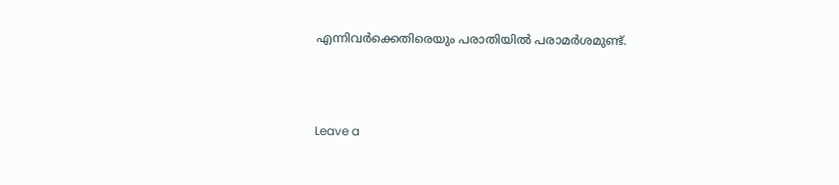എന്നിവര്‍ക്കെതിരെയും പരാതിയില്‍ പരാമര്‍ശമുണ്ട്.



Leave a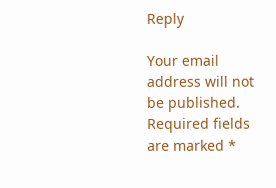Reply

Your email address will not be published. Required fields are marked *